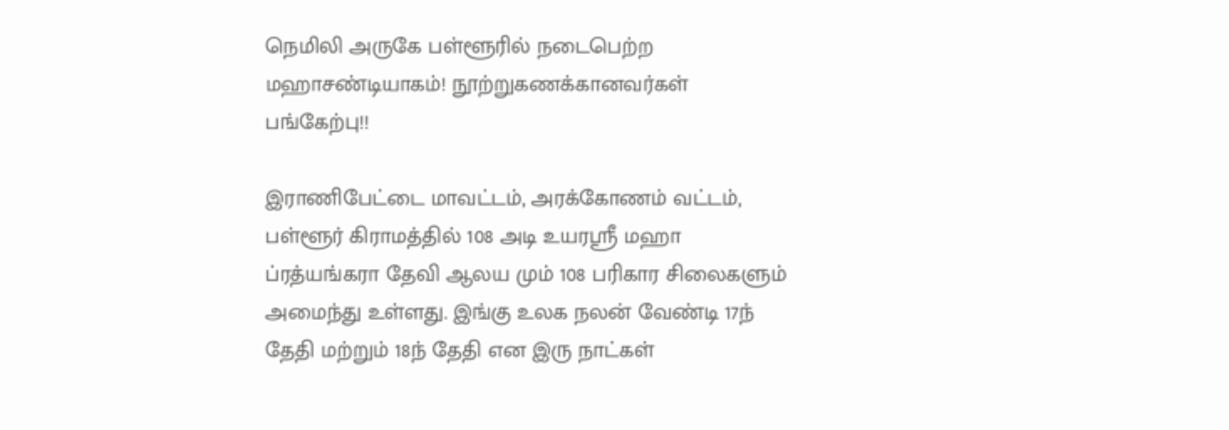நெமிலி அருகே பள்ளூரில் நடைபெற்ற மஹாசண்டியாகம்! நூற்றுகணக்கானவர்கள் பங்கேற்பு!!

இராணிபேட்டை மாவட்டம், அரக்கோணம் வட்டம், பள்ளூர் கிராமத்தில் 108 அடி உயரஸ்ரீ மஹா ப்ரத்யங்கரா தேவி ஆலய மும் 108 பரிகார சிலைகளும் அமைந்து உள்ளது. இங்கு உலக நலன் வேண்டி 17ந் தேதி மற்றும் 18ந் தேதி என இரு நாட்கள்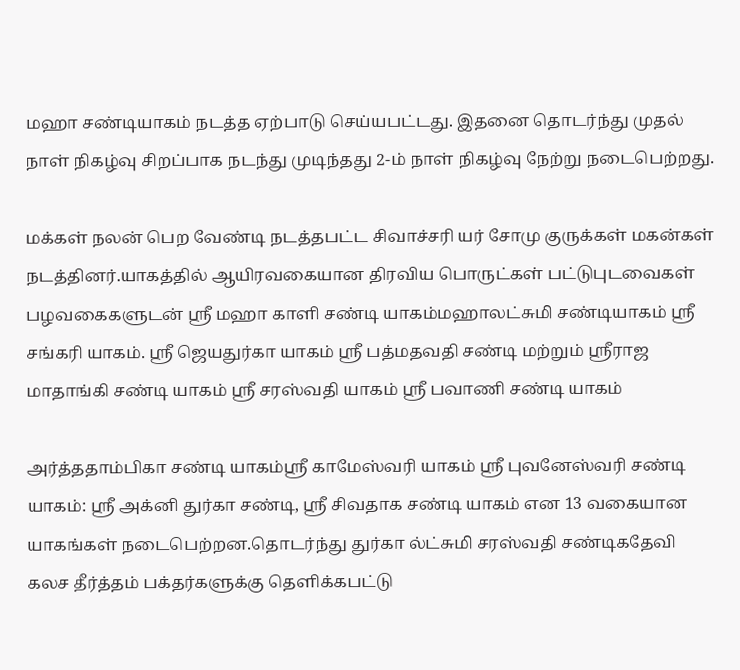மஹா சண்டியாகம் நடத்த ஏற்பாடு செய்யபட்டது. இதனை தொடர்ந்து முதல் நாள் நிகழ்வு சிறப்பாக நடந்து முடிந்தது 2-ம் நாள் நிகழ்வு நேற்று நடைபெற்றது.

மக்கள் நலன் பெற வேண்டி நடத்தபட்ட சிவாச்சரி யர் சோமு குருக்கள் மகன்கள் நடத்தினர்.யாகத்தில் ஆயிரவகையான திரவிய பொருட்கள் பட்டுபுடவைகள் பழவகைகளுடன் ஸ்ரீ மஹா காளி சண்டி யாகம்மஹாலட்சுமி சண்டியாகம் ஸ்ரீ சங்கரி யாகம். ஸ்ரீ ஜெயதுர்கா யாகம் ஸ்ரீ பத்மதவதி சண்டி மற்றும் ஸ்ரீராஜ மாதாங்கி சண்டி யாகம் ஸ்ரீ சரஸ்வதி யாகம் ஸ்ரீ பவாணி சண்டி யாகம்

அர்த்ததாம்பிகா சண்டி யாகம்ஸ்ரீ காமேஸ்வரி யாகம் ஸ்ரீ புவனேஸ்வரி சண்டி யாகம்: ஸ்ரீ அக்னி துர்கா சண்டி, ஸ்ரீ சிவதாக சண்டி யாகம் என 13 வகையான யாகங்கள் நடைபெற்றன.தொடர்ந்து துர்கா ல்ட்சுமி சரஸ்வதி சண்டிகதேவி கலச தீர்த்தம் பக்தர்களுக்கு தெளிக்கபட்டு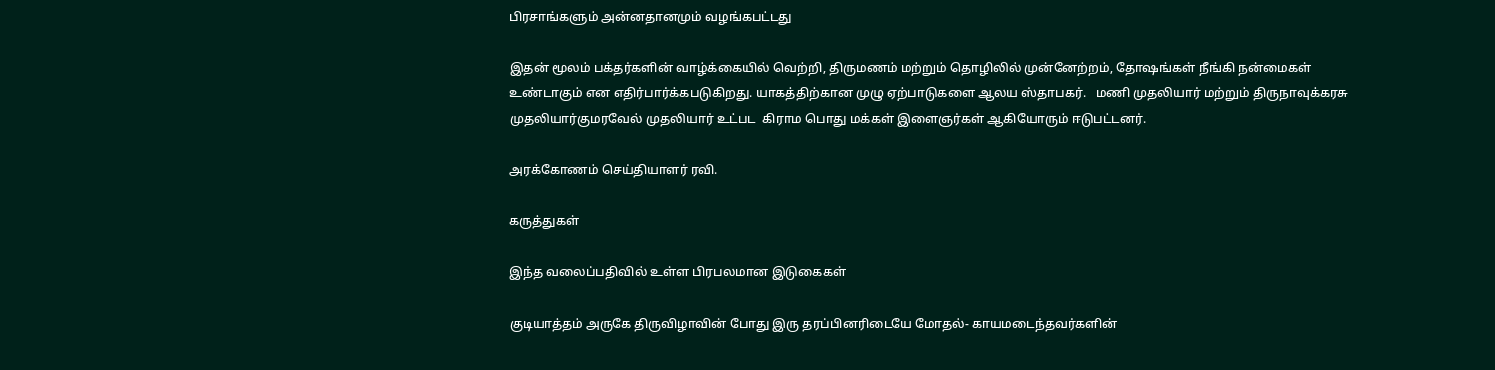பிரசாங்களும் அன்னதானமும் வழங்கபட்டது

இதன் மூலம் பக்தர்களின் வாழ்க்கையில் வெற்றி, திருமணம் மற்றும் தொழிலில் முன்னேற்றம், தோஷங்கள் நீங்கி நன்மைகள் உண்டாகும் என எதிர்பார்க்கபடுகிறது. யாகத்திற்கான முழு ஏற்பாடுகளை ஆலய ஸ்தாபகர்.   மணி முதலியார் மற்றும் திருநாவுக்கரசு முதலியார்குமரவேல் முதலியார் உட்பட  கிராம பொது மக்கள் இளைஞர்கள் ஆகியோரும் ஈடுபட்டனர்.

அரக்கோணம் செய்தியாளர் ரவி.

கருத்துகள்

இந்த வலைப்பதிவில் உள்ள பிரபலமான இடுகைகள்

குடியாத்தம் அருகே திருவிழாவின் போது இரு தரப்பினரிடையே மோதல்- காயமடைந்தவர்களின்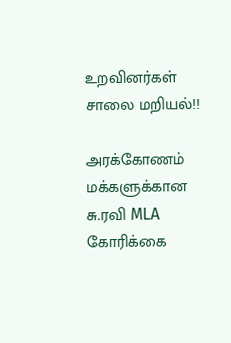உறவினர்கள் சாலை மறியல்!!

அரக்கோணம் மக்களுக்கான சு.ரவி MLA கோரிக்கை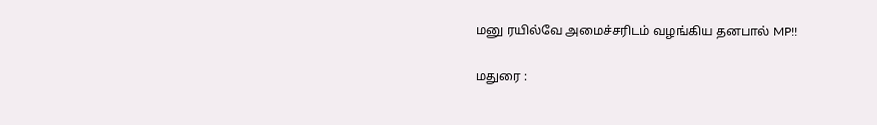மனு ரயில்வே அமைச்சரிடம் வழங்கிய தனபால் MP!!

மதுரை :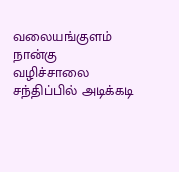வலையங்குளம் நான்கு வழிச்சாலை சந்திப்பில் அடிக்கடி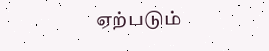ஏற்படும்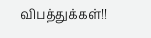விபத்துக்கள்!!